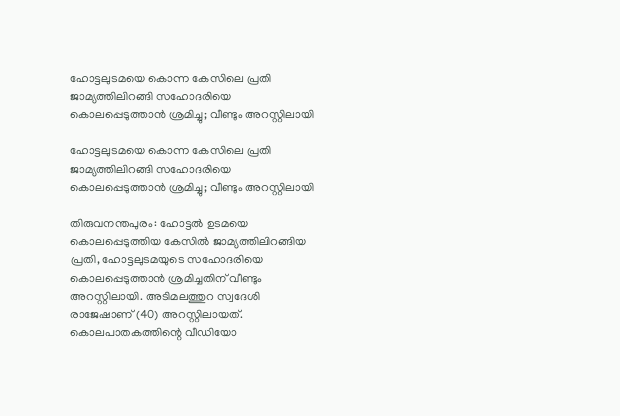ഹോട്ടലുടമയെ കൊന്ന കേസിലെ പ്രതി ജാമ്യത്തിലിറങ്ങി സഹോദരിയെ കൊലപ്പെടുത്താന്‍ ശ്രമിച്ചു; വീണ്ടും അറസ്റ്റിലായി

ഹോട്ടലുടമയെ കൊന്ന കേസിലെ പ്രതി ജാമ്യത്തിലിറങ്ങി സഹോദരിയെ കൊലപ്പെടുത്താന്‍ ശ്രമിച്ചു; വീണ്ടും അറസ്റ്റിലായി

തിരുവനന്തപുരം: ഹോട്ടല്‍ ഉടമയെ കൊലപ്പെടുത്തിയ കേസില്‍ ജാമ്യത്തിലിറങ്ങിയ പ്രതി, ഹോട്ടലുടമയുടെ സഹോദരിയെ കൊലപ്പെടുത്താന്‍ ശ്രമിച്ചതിന് വീണ്ടും അറസ്റ്റിലായി. അടിമലത്തുറ സ്വദേശി രാജേഷാണ് (40) അറസ്റ്റിലായത്. കൊലപാതകത്തിന്റെ വീഡിയോ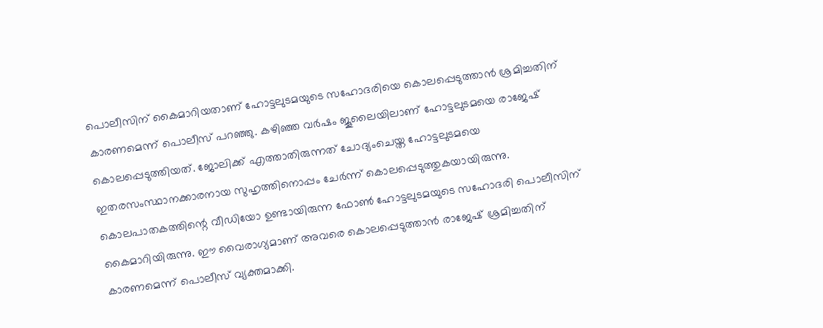പൊലീസിന് കൈമാറിയതാണ് ഹോട്ടലുടമയുടെ സഹോദരിയെ കൊലപ്പെടുത്താന്‍ ശ്രമിച്ചതിന് കാരണമെന്ന് പൊലീസ് പറഞ്ഞു. കഴിഞ്ഞ വര്‍ഷം ജൂലൈയിലാണ് ഹോട്ടലുടമയെ രാജേഷ് കൊലപ്പെടുത്തിയത്. ജോലിക്ക് എത്താതിരുന്നത് ചോദ്യംചെയ്ത ഹോട്ടലുടമയെ ഇതരസംസ്ഥാനക്കാരനായ സുഹൃത്തിനൊപ്പം ചേര്‍ന്ന് കൊലപ്പെടുത്തുകയായിരുന്നു. കൊലപാതകത്തിന്റെ വീഡിയോ ഉണ്ടായിരുന്ന ഫോണ്‍ ഹോട്ടലുടമയുടെ സഹോദരി പൊലീസിന് കൈമാറിയിരുന്നു. ഈ വൈരാഗ്യമാണ് അവരെ കൊലപ്പെടുത്താന്‍ രാജേഷ് ശ്രമിച്ചതിന് കാരണമെന്ന് പൊലീസ് വ്യക്തമാക്കി.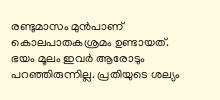രണ്ടുമാസം മുന്‍പാണ് കൊലപാതകശ്രമം ഉണ്ടായത്. ഭയം മൂലം ഇവര്‍ ആരോടും പറഞ്ഞിരുന്നില്ല. പ്രതിയുടെ ശല്യം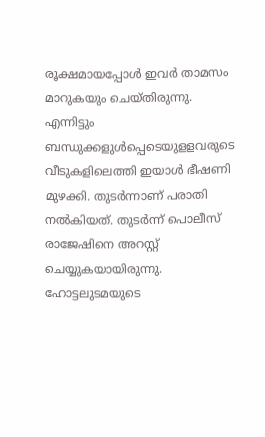രൂക്ഷമായപ്പോള്‍ ഇവര്‍ താമസം മാറുകയും ചെയ്തിരുന്നു. എന്നിട്ടും ബന്ധുക്കളുള്‍പ്പെടെയുളളവരുടെ വീടുകളിലെത്തി ഇയാള്‍ ഭീഷണി മുഴക്കി. തുടര്‍ന്നാണ് പരാതി നല്‍കിയത്. തുടര്‍ന്ന് പൊലീസ് രാജേഷിനെ അറസ്റ്റ് ചെയ്യുകയായിരുന്നു. ഹോട്ടലുടമയുടെ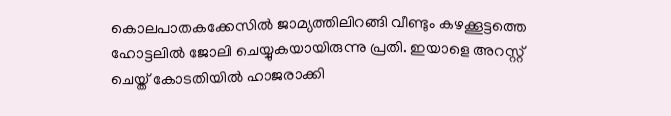കൊലപാതകക്കേസില്‍ ജാമ്യത്തിലിറങ്ങി വീണ്ടും കഴക്കൂട്ടത്തെ ഹോട്ടലില്‍ ജോലി ചെയ്യുകയായിരുന്നു പ്രതി. ഇയാളെ അറസ്റ്റ് ചെയ്ത് കോടതിയില്‍ ഹാജരാക്കി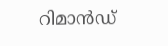റിമാന്‍ഡ്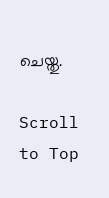ചെയ്തു.

Scroll to Top